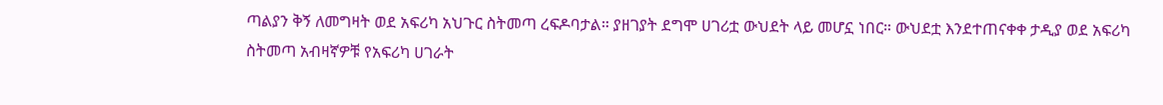ጣልያን ቅኝ ለመግዛት ወደ አፍሪካ አህጉር ስትመጣ ረፍዶባታል። ያዘገያት ደግሞ ሀገሪቷ ውህደት ላይ መሆኗ ነበር። ውህደቷ እንደተጠናቀቀ ታዲያ ወደ አፍሪካ ስትመጣ አብዛኛዎቹ የአፍሪካ ሀገራት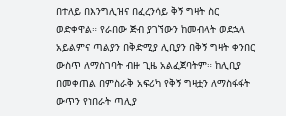በተለይ በእንግሊዝና በፈረንሳይ ቅኝ ግዛት ስር ወድቀዋል። የራበው ጅብ ያገኘውን ከመብላት ወደኋላ አይልምና ጣልያን በቅድሚያ ሊቢያን በቅኝ ግዛት ቀንበር ውስጥ ለማስገባት ብዙ ጊዜ አልፈጀባትም። ከሊቢያ በመቀጠል በምስራቅ አፍሪካ የቅኝ ግዛቷን ለማስፋፋት ውጥን የነበራት ጣሊያ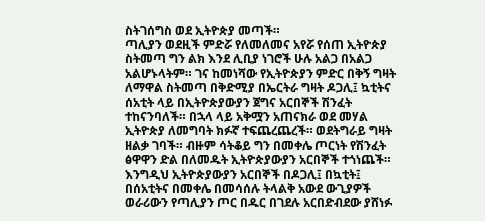ስትገሰግስ ወደ ኢትዮጵያ መጣች።
ጣሊያን ወደዚች ምድሯ የለመለመና አየሯ የሰጠ ኢትዮጵያ ስትመጣ ግን ልክ እንደ ሊቢያ ነገሮች ሁሉ አልጋ በአልጋ አልሆኑላትም። ገና ከመነሻው የኢትዮጵያን ምድር በቅኝ ግዛት ለማዋል ስትመጣ በቅድሚያ በኤርትራ ግዛት ዶጋሊ፤ ኳቲትና ሰአቲት ላይ በኢትዮጵያውያን ጀግና አርበኞች ሽንፈት ተከናንባለች። በኋላ ላይ አቅሟን አጠናክራ ወደ መሃል ኢትዮጵያ ለመግባት ክፉኛ ተፍጨረጨረች። ወደትግራይ ግዛት ዘልቃ ገባች። ብዙም ሳትቆይ ግን በመቀሌ ጦርነት የሽንፈት ፅዋዋን ድል በለመዱት ኢትዮጵያውያን አርበኞች ተጎነጨች።
እንግዲህ ኢትዮጵያውያን አርበኞች በዶጋሊ፤ በኳቲት፤ በሰአቲትና በመቀሌ በመሳሰሉ ትላልቅ አውደ ውጊያዎች ወራሪውን የጣሊያን ጦር በዱር በገደሉ አርበድብደው ያሸነፉ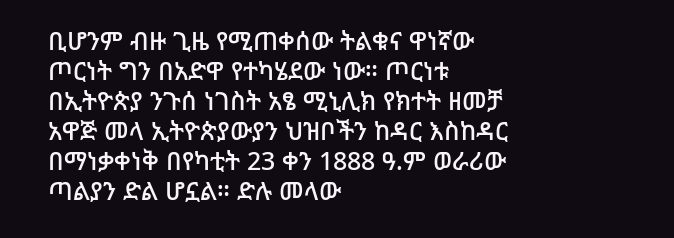ቢሆንም ብዙ ጊዜ የሚጠቀሰው ትልቁና ዋነኛው ጦርነት ግን በአድዋ የተካሄደው ነው። ጦርነቱ በኢትዮጵያ ንጉሰ ነገስት አፄ ሚኒሊክ የክተት ዘመቻ አዋጅ መላ ኢትዮጵያውያን ህዝቦችን ከዳር እስከዳር በማነቃቀነቅ በየካቲት 23 ቀን 1888 ዓ.ም ወራሪው ጣልያን ድል ሆኗል። ድሉ መላው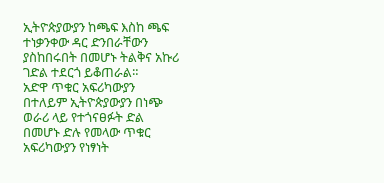ኢትዮጵያውያን ከጫፍ እስከ ጫፍ ተነቃንቀው ዳር ድንበራቸውን ያስከበሩበት በመሆኑ ትልቅና አኩሪ ገድል ተደርጎ ይቆጠራል።
አድዋ ጥቁር አፍሪካውያን በተለይም ኢትዮጵያውያን በነጭ ወራሪ ላይ የተጎናፀፉት ድል በመሆኑ ድሉ የመላው ጥቁር አፍሪካውያን የነፃነት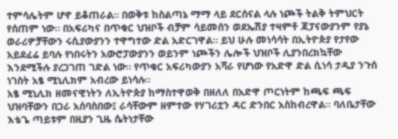ተምሳሌትም ሆኖ ይቆጠራል። በወቅቱ ከስልጣኔ ማማ ላይ ደርሰናል ላሉ ነጮች ትልቅ ትምህርት የሰጠም ነው። በአፍሪካና በጥቁር ህዝቦች ብቻም ሳይመሰን ወደኤሽያ ተዛምቶ ጃፓናውያንም የያኔ ወራሪዎቻቸውን ሩሲያውያንን ተዋግተው ድል አድርገዋል። ይህ ሁሉ መነሳሳት በኢትዮጵያ የታየው አይደፈሬ ይባሉ የነበሩትን አውሮፓውያንን ወይንም ነጮችን ሌሎች ህዝቦች ሊያንበረክኳቸው እንደሚችሉ ያረጋገጠ ገድል ነው። የጥቁር አፍሪካውያን አሻራ የሆነው የአድዋ ድል ሲነሳ ታዲያ ንጉሰ ነገስት አፄ ሚኒሊክም አብረው ይነሳሉ።
አፄ ሚኒሊክ ዘመናዊነትን ለኢትዮጵያ ከማስተዋወቅ በዘለለ በአድዋ ጦርነትም ከጫፍ ጫፍ ህዝባቸውን በጋራ አሰባስበው፤ ራሳቸውም ዘምተው የሃገሪቷን ዳር ድንበር አስከብረዋል። ባለቤታቸው እቴጌ ጣይቱም በዚያን ጊዜ ሴትነታቸው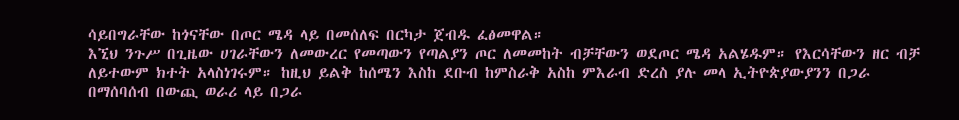ሳይበግራቸው ከጎናቸው በጦር ሜዳ ላይ በመሰለፍ በርካታ ጀብዱ ፈፅመዋል።
እኚህ ንጉሥ በጊዜው ሀገራቸውን ለመውረር የመጣውን የጣልያን ጦር ለመመከት ብቻቸውን ወደጦር ሜዳ አልሄዱም። የእርሳቸውን ዘር ብቻ ለይተውም ክተት አላስነገሩም። ከዚህ ይልቅ ከሰሜን እስከ ደቡብ ከምስራቅ አስከ ምእራብ ድረስ ያሉ መላ ኢትዮጵያውያንን በጋራ በማሰባሰብ በውጪ ወራሪ ላይ በጋራ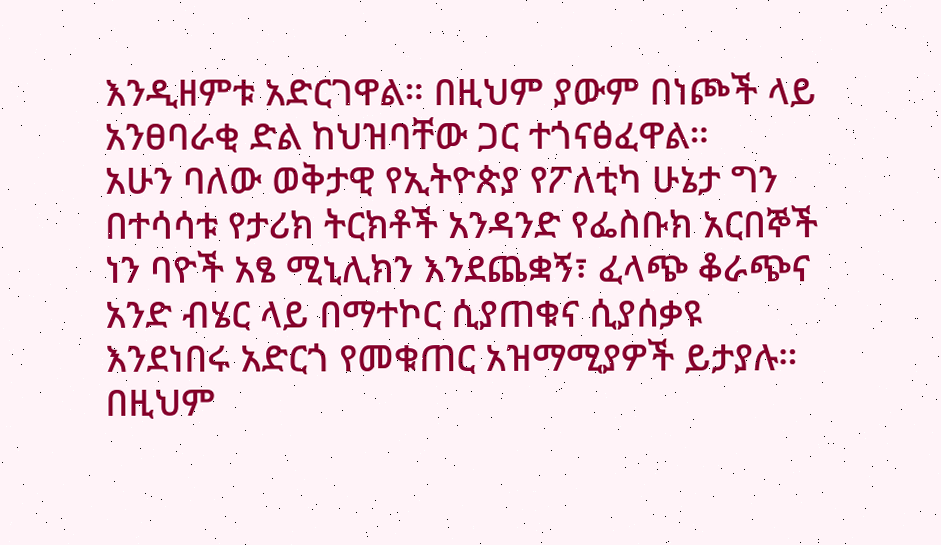እንዲዘምቱ አድርገዋል። በዚህም ያውም በነጮች ላይ አንፀባራቂ ድል ከህዝባቸው ጋር ተጎናፅፈዋል።
አሁን ባለው ወቅታዊ የኢትዮጵያ የፖለቲካ ሁኔታ ግን በተሳሳቱ የታሪክ ትርክቶች አንዳንድ የፌስቡክ አርበኞች ነን ባዮች አፄ ሚኒሊክን እንደጨቋኝ፣ ፈላጭ ቆራጭና አንድ ብሄር ላይ በማተኮር ሲያጠቁና ሲያሰቃዩ እንደነበሩ አድርጎ የመቁጠር አዝማሚያዎች ይታያሉ። በዚህም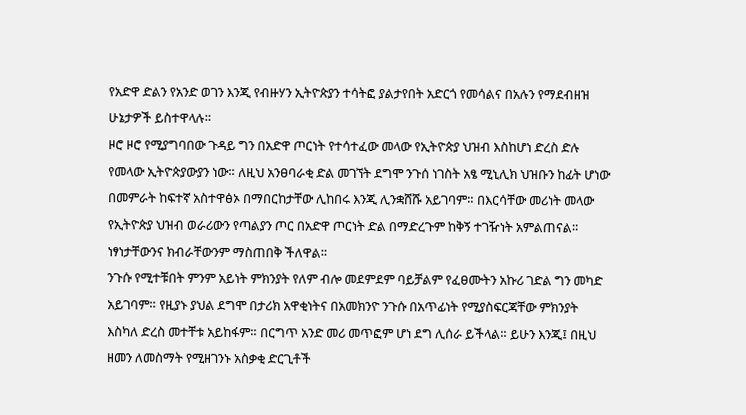የአድዋ ድልን የአንድ ወገን እንጂ የብዙሃን ኢትዮጵያን ተሳትፎ ያልታየበት አድርጎ የመሳልና በአሉን የማደብዘዝ ሁኔታዎች ይስተዋላሉ።
ዞሮ ዞሮ የሚያግባበው ጉዳይ ግን በአድዋ ጦርነት የተሳተፈው መላው የኢትዮጵያ ህዝብ እስከሆነ ድረስ ድሉ የመላው ኢትዮጵያውያን ነው። ለዚህ አንፀባራቂ ድል መገኘት ደግሞ ንጉሰ ነገስት አፄ ሚኒሊክ ህዝቡን ከፊት ሆነው በመምራት ከፍተኛ አስተዋፅኦ በማበርከታቸው ሊከበሩ እንጂ ሊንቋሸሹ አይገባም። በእርሳቸው መሪነት መላው የኢትዮጵያ ህዝብ ወራሪውን የጣልያን ጦር በአድዋ ጦርነት ድል በማድረጉም ከቅኝ ተገዥነት አምልጠናል። ነፃነታቸውንና ክብራቸውንም ማስጠበቅ ችለዋል።
ንጉሱ የሚተቹበት ምንም አይነት ምክንያት የለም ብሎ መደምደም ባይቻልም የፈፀሙትን አኩሪ ገድል ግን መካድ አይገባም። የዚያኑ ያህል ደግሞ በታሪክ አዋቂነትና በአመክንዮ ንጉሱ በአጥፊነት የሚያስፍርጃቸው ምክንያት እስካለ ድረስ መተቸቱ አይከፋም። በርግጥ አንድ መሪ መጥፎም ሆነ ደግ ሊሰራ ይችላል። ይሁን እንጂ፤ በዚህ ዘመን ለመስማት የሚዘገንኑ አስቃቂ ድርጊቶች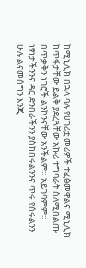ከሚኒሊክ በኋላ ባሉ የሀገሪቷ መሪዎች ተፈፅመዋልና ሚኒሊክ ከጥፋታቸው ይልቅ ያደረጓቸው አኩሪ ተግባራት ስለሚበልጡ በጥቃቅን ነገሮች ልንኮንናቸው አንችልም። አይገባምም።
ነፃነታችንንና ዳር ድንበራችንን ያስከበሩልንንና ጥሩ የሰሩልንን ሁሉ ልናመሰግን እንጂ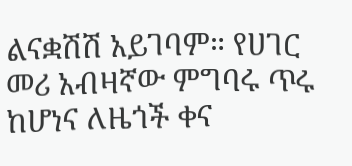ልናቋሽሽ አይገባም። የሀገር መሪ አብዛኛው ምግባሩ ጥሩ ከሆነና ለዜጎች ቀና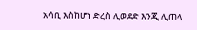አሳቢ እስከሆነ ድረስ ሊወደድ እንጂ ሊጠላ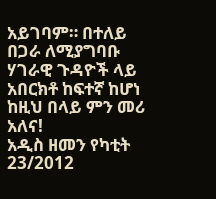አይገባም። በተለይ በጋራ ለሚያግባቡ ሃገራዊ ጉዳዮች ላይ አበርክቶ ከፍተኛ ከሆነ ከዚህ በላይ ምን መሪ አለና!
አዲስ ዘመን የካቲት 23/2012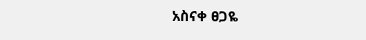አስናቀ ፀጋዬ